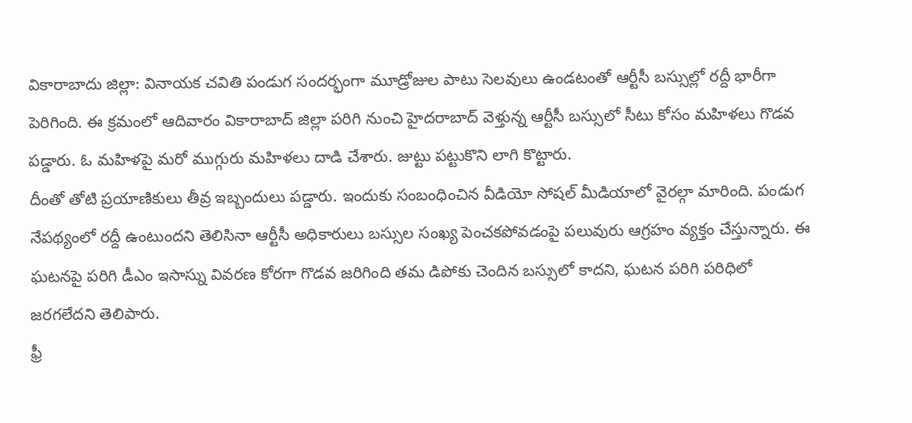వికారాబాదు జిల్లా: వినాయక చవితి పండుగ సందర్భంగా మూడ్రోజుల పాటు సెలవులు ఉండటంతో ఆర్టీసీ బస్సుల్లో రద్దీ భారీగా పెరిగింది. ఈ క్రమంలో ఆదివారం వికారాబాద్ జిల్లా పరిగి నుంచి హైదరాబాద్ వెళ్తున్న ఆర్టీసీ బస్సులో సీటు కోసం మహిళలు గొడవ పడ్డారు. ఓ మహిళపై మరో ముగ్గురు మహిళలు దాడి చేశారు. జుట్టు పట్టుకొని లాగి కొట్టారు.
దీంతో తోటి ప్రయాణికులు తీవ్ర ఇబ్బందులు పడ్డారు. ఇందుకు సంబంధించిన వీడియో సోషల్ మీడియాలో వైరల్గా మారింది. పండుగ నేపథ్యంలో రద్దీ ఉంటుందని తెలిసినా ఆర్టీసీ అధికారులు బస్సుల సంఖ్య పెంచకపోవడంపై పలువురు ఆగ్రహం వ్యక్తం చేస్తున్నారు. ఈ ఘటనపై పరిగి డీఎం ఇసాస్ను వివరణ కోరగా గొడవ జరిగింది తమ డిపోకు చెందిన బస్సులో కాదని, ఘటన పరిగి పరిధిలో జరగలేదని తెలిపారు.
ఫ్రీ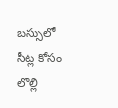బస్సులో సీట్ల కోసం లొల్లి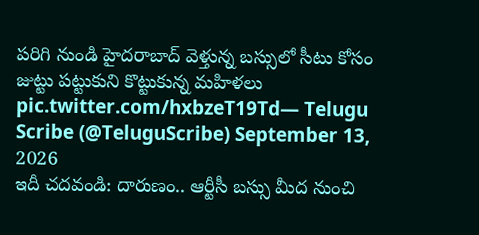పరిగి నుండి హైదరాబాద్ వెళ్తున్న బస్సులో సీటు కోసం జుట్టు పట్టుకుని కొట్టుకున్న మహిళలు pic.twitter.com/hxbzeT19Td— Telugu Scribe (@TeluguScribe) September 13, 2026
ఇదీ చదవండి: దారుణం.. ఆర్టీసీ బస్సు మీద నుంచి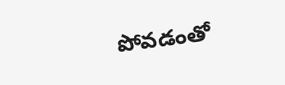పోవడంతో